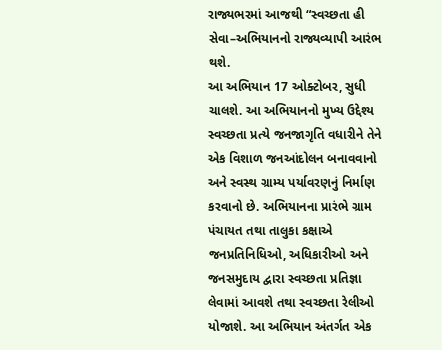રાજ્યભરમાં આજથી “સ્વચ્છતા હી સેવા–અભિયાનનો રાજ્યવ્યાપી આરંભ થશે.
આ અભિયાન 17 ઓક્ટોબર, સુધી ચાલશે. આ અભિયાનનો મુખ્ય ઉદ્દેશ્ય સ્વચ્છતા પ્રત્યે જનજાગૃતિ વધારીને તેને એક વિશાળ જનઆંદોલન બનાવવાનો અને સ્વસ્થ ગ્રામ્ય પર્યાવરણનું નિર્માણ કરવાનો છે. અભિયાનના પ્રારંભે ગ્રામ પંચાયત તથા તાલુકા કક્ષાએ જનપ્રતિનિધિઓ, અધિકારીઓ અને જનસમુદાય દ્વારા સ્વચ્છતા પ્રતિજ્ઞા લેવામાં આવશે તથા સ્વચ્છતા રેલીઓ યોજાશે. આ અભિયાન અંતર્ગત એક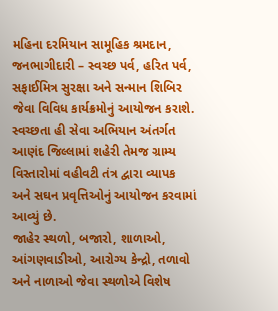મહિના દરમિયાન સામૂહિક શ્રમદાન, જનભાગીદારી – સ્વચ્છ પર્વ, હરિત પર્વ, સફાઈમિત્ર સુરક્ષા અને સન્માન શિબિર જેવા વિવિધ કાર્યક્રમોનું આયોજન કરાશે.
સ્વચ્છતા હી સેવા અભિયાન અંતર્ગત આણંદ જિલ્લામાં શહેરી તેમજ ગ્રામ્ય વિસ્તારોમાં વહીવટી તંત્ર દ્વારા વ્યાપક અને સઘન પ્રવૃત્તિઓનું આયોજન કરવામાં આવ્યું છે.
જાહેર સ્થળો, બજારો, શાળાઓ, આંગણવાડીઓ, આરોગ્ય કેન્દ્રો, તળાવો અને નાળાઓ જેવા સ્થળોએ વિશેષ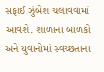સફાઈ ઝુંબેશ ચલાવવામાં આવશે. શાળાના બાળકો અને યુવાનોમાં સ્વચ્છતાના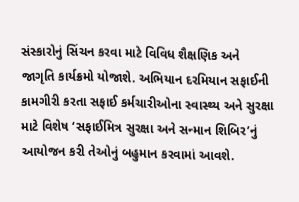સંસ્કારોનું સિંચન કરવા માટે વિવિધ શૈક્ષણિક અને જાગૃતિ કાર્યક્રમો યોજાશે. અભિયાન દરમિયાન સફાઈની કામગીરી કરતા સફાઈ કર્મચારીઓના સ્વાસ્થ્ય અને સુરક્ષા માટે વિશેષ ‘સફાઈમિત્ર સુરક્ષા અને સન્માન શિબિર’નું આયોજન કરી તેઓનું બહુમાન કરવામાં આવશે.